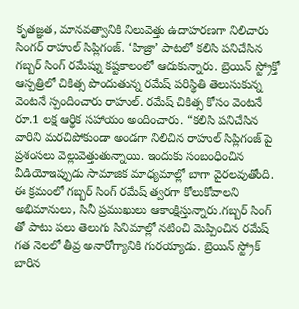కృతజ్ఞత, మానవత్వానికి నిలువెత్తు ఉదాహరణగా నిలిచారు సింగర్ రాహుల్ సిప్లిగంజ్. ‘హిజ్రా’ పాటలో కలిసి పనిచేసిన గబ్బర్ సింగ్ రమేష్ను కష్టకాలంలో ఆదుకున్నారు. బ్రెయిన్ స్ట్రోక్తో ఆస్పత్రిలో చికిత్స పొందుతున్న రమేష్ పరిస్థితి తెలుసుకున్న వెంటనే స్పందించారు రాహుల్. రమేష్ చికిత్స కోసం వెంటనే రూ.1 లక్ష ఆర్థిక సహాయం అందించారు. “కలిసి పనిచేసిన వారిని మరచిపోకుండా అండగా నిలిచిన రాహుల్ సిప్లిగంజ్ పై ప్రశంసలు వెల్లువెత్తుతున్నాయి. ఇందుకు సంబంధించిన వీడియోఇప్పుడు సామాజిక మాధ్యమాల్లో బాగా వైరలవుతోంది. ఈ క్రమంలో గబ్బర్ సింగ్ రమేష్ త్వరగా కోలుకోవాలని అభిమానులు, సినీ ప్రముఖులు ఆకాంక్షిస్తున్నారు.గబ్బర్ సింగ్ తో పాటు పలు తెలుగు సినిమాల్లో నటించి మెప్పించిన రమేష్ గత నెలలో తీవ్ర అనారోగ్యానికి గురయ్యాడు. బ్రెయిన్ స్ట్రోక్ బారిన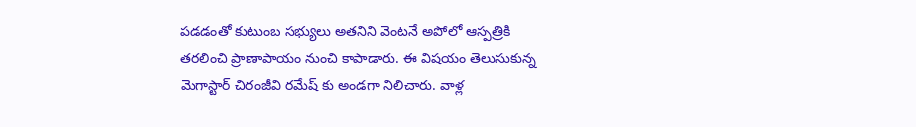పడడంతో కుటుంబ సభ్యులు అతనిని వెంటనే అపోలో ఆస్పత్రికి తరలించి ప్రాణాపాయం నుంచి కాపాడారు. ఈ విషయం తెలుసుకున్న మెగాస్టార్ చిరంజీవి రమేష్ కు అండగా నిలిచారు. వాళ్ల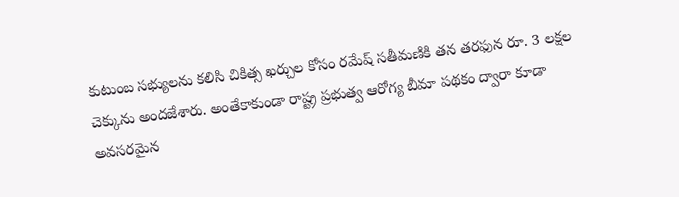కుటుంబ సభ్యులను కలిసి చికిత్స ఖర్చుల కోసం రమేష్ సతీమణికి తన తరఫున రూ. 3 లక్షల చెక్కును అందజేశారు. అంతేకాకుండా రాష్ట్ర ప్రభుత్వ ఆరోగ్య బీమా పథకం ద్వారా కూడా అవసరమైన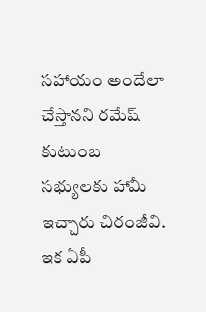సహాయం అందేలా చేస్తానని రమేష్ కుటుంబ సభ్యులకు హామీ ఇచ్చారు చిరంజీవి.
ఇక ఏపీ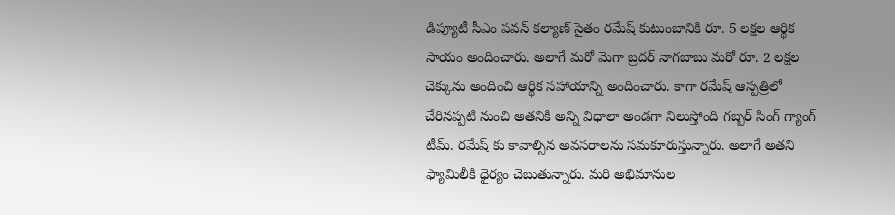డిప్యూటీ సీఎం పవన్ కల్యాణ్ సైతం రమేష్ కుటుంబానికి రూ. 5 లక్షల ఆర్థిక సాయం అందించారు. అలాగే మరో మెగా బ్రదర్ నాగబాబు మరో రూ. 2 లక్షల చెక్కును అందించి ఆర్థిక సహాయాన్ని అందించారు. కాగా రమేష్ ఆస్పత్రిలో చేరినప్పటి నుంచి అతనికి అన్ని విధాలా అండగా నిలుస్తోంది గబ్బర్ సింగ్ గ్యాంగ్ టీమ్. రమేష్ కు కావాల్సిన అవసరాలను సమకూరుస్తున్నారు. అలాగే అతని ఫ్యామిలీకి ధైర్యం చెబుతున్నారు. మరి అభిమానుల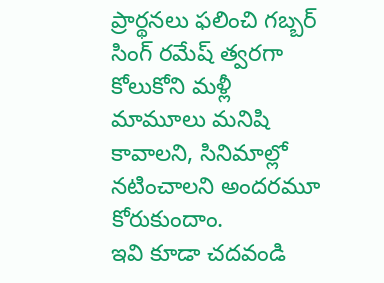ప్రార్థనలు ఫలించి గబ్బర్ సింగ్ రమేష్ త్వరగా కోలుకోని మళ్లీ మామూలు మనిషి కావాలని, సినిమాల్లో నటించాలని అందరమూ కోరుకుందాం.
ఇవి కూడా చదవండి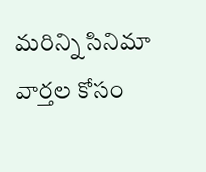మరిన్ని సినిమా వార్తల కోసం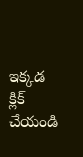ఇక్కడ క్లిక్ చేయండి